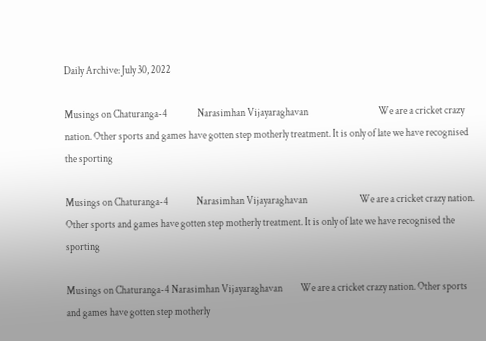Daily Archive: July 30, 2022

Musings on Chaturanga-4               Narasimhan Vijayaraghavan                                   We are a cricket crazy nation. Other sports and games have gotten step motherly treatment. It is only of late we have recognised the sporting

Musings on Chaturanga-4              Narasimhan Vijayaraghavan                          We are a cricket crazy nation. Other sports and games have gotten step motherly treatment. It is only of late we have recognised the sporting

Musings on Chaturanga-4 Narasimhan Vijayaraghavan         We are a cricket crazy nation. Other sports and games have gotten step motherly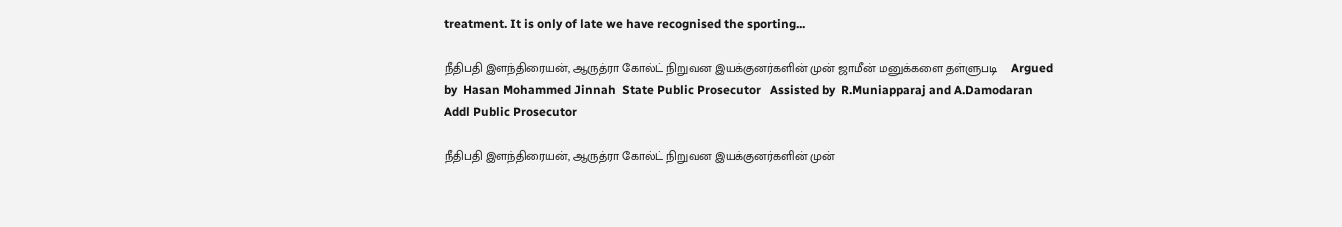treatment. It is only of late we have recognised the sporting...

நீதிபதி இளந்திரையன், ஆருத்ரா கோல்ட் நிறுவன இயக்குனர்களின் முன் ஜாமீன் மனுக்களை தள்ளுபடி    Argued by  Hasan Mohammed Jinnah  State Public Prosecutor   Assisted by  R.Muniapparaj and A.Damodaran  Addl Public Prosecutor

நீதிபதி இளந்திரையன், ஆருத்ரா கோல்ட் நிறுவன இயக்குனர்களின் முன்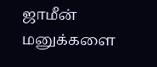ஜாமீன் மனுக்களை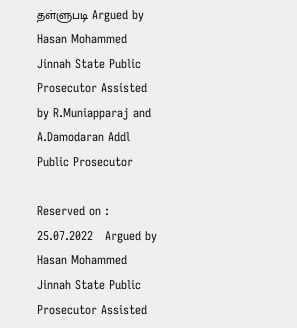தள்ளுபடி Argued by Hasan Mohammed Jinnah State Public Prosecutor Assisted by R.Muniapparaj and A.Damodaran Addl Public Prosecutor

Reserved on : 25.07.2022   Argued by Hasan Mohammed Jinnah State Public Prosecutor Assisted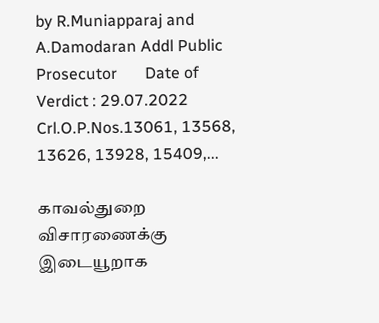by R.Muniapparaj and A.Damodaran Addl Public Prosecutor       Date of Verdict : 29.07.2022 Crl.O.P.Nos.13061, 13568, 13626, 13928, 15409,...

காவல்துறை விசாரணைக்கு இடையூறாக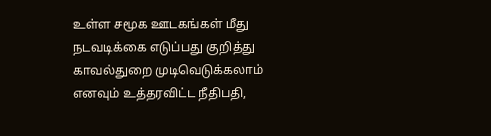உள்ள சமூக ஊடகங்கள் மீது நடவடிக்கை எடுப்பது குறித்து காவல்துறை முடிவெடுக்கலாம் எனவும் உத்தரவிட்ட நீதிபதி,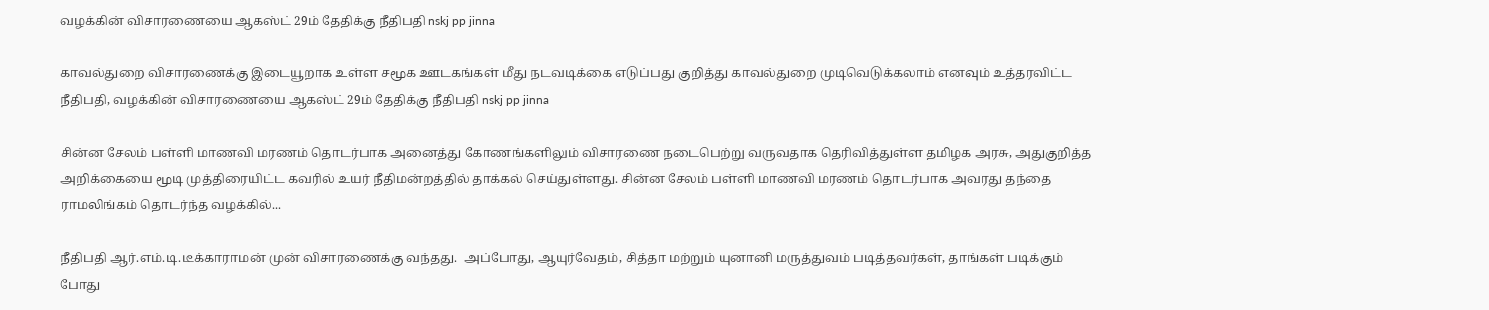வழக்கின் விசாரணையை ஆகஸ்ட் 29ம் தேதிக்கு நீதிபதி nskj pp jinna

காவல்துறை விசாரணைக்கு இடையூறாக உள்ள சமூக ஊடகங்கள் மீது நடவடிக்கை எடுப்பது குறித்து காவல்துறை முடிவெடுக்கலாம் எனவும் உத்தரவிட்ட நீதிபதி, வழக்கின் விசாரணையை ஆகஸ்ட் 29ம் தேதிக்கு நீதிபதி nskj pp jinna

சின்ன சேலம் பள்ளி மாணவி மரணம் தொடர்பாக அனைத்து கோணங்களிலும் விசாரணை நடைபெற்று வருவதாக தெரிவித்துள்ள தமிழக அரசு, அதுகுறித்த அறிக்கையை மூடி முத்திரையிட்ட கவரில் உயர் நீதிமன்றத்தில் தாக்கல் செய்துள்ளது. சின்ன சேலம் பள்ளி மாணவி மரணம் தொடர்பாக அவரது தந்தை ராமலிங்கம் தொடர்ந்த வழக்கில்...

நீதிபதி ஆர்.எம்.டி.டீக்காராமன் முன் விசாரணைக்கு வந்தது.  அப்போது, ஆயுர்வேதம், சித்தா மற்றும் யுனானி மருத்துவம் படித்தவர்கள், தாங்கள் படிக்கும் போது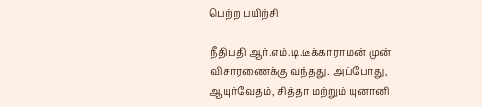பெற்ற பயிற்சி

நீதிபதி ஆர்.எம்.டி.டீக்காராமன் முன் விசாரணைக்கு வந்தது. அப்போது, ஆயுர்வேதம், சித்தா மற்றும் யுனானி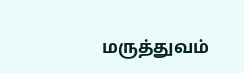மருத்துவம்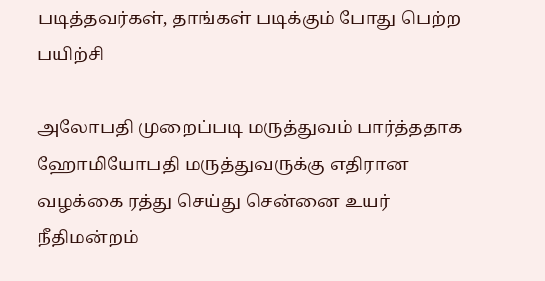படித்தவர்கள், தாங்கள் படிக்கும் போது பெற்ற பயிற்சி

அலோபதி முறைப்படி மருத்துவம் பார்த்ததாக ஹோமியோபதி மருத்துவருக்கு எதிரான வழக்கை ரத்து செய்து சென்னை உயர் நீதிமன்றம்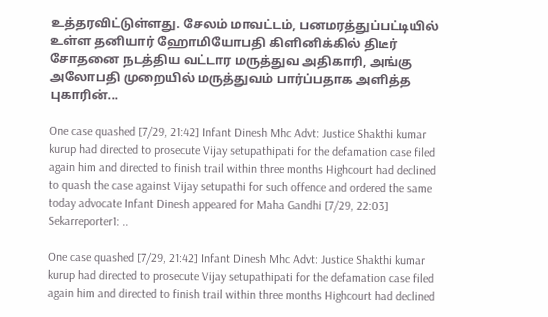உத்தரவிட்டுள்ளது. சேலம் மாவட்டம், பனமரத்துப்பட்டியில் உள்ள தனியார் ஹோமியோபதி கிளினிக்கில் திடீர் சோதனை நடத்திய வட்டார மருத்துவ அதிகாரி, அங்கு அலோபதி முறையில் மருத்துவம் பார்ப்பதாக அளித்த புகாரின்...

One case quashed [7/29, 21:42] Infant Dinesh Mhc Advt: Justice Shakthi kumar kurup had directed to prosecute Vijay setupathipati for the defamation case filed again him and directed to finish trail within three months Highcourt had declined to quash the case against Vijay setupathi for such offence and ordered the same today advocate Infant Dinesh appeared for Maha Gandhi [7/29, 22:03] Sekarreporter1: ..

One case quashed [7/29, 21:42] Infant Dinesh Mhc Advt: Justice Shakthi kumar kurup had directed to prosecute Vijay setupathipati for the defamation case filed again him and directed to finish trail within three months Highcourt had declined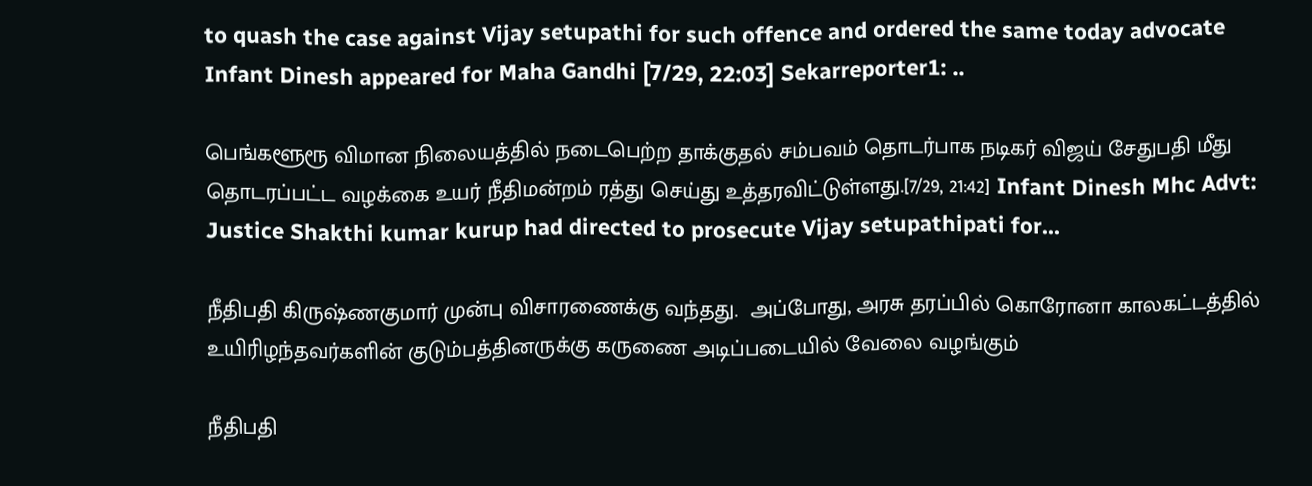to quash the case against Vijay setupathi for such offence and ordered the same today advocate Infant Dinesh appeared for Maha Gandhi [7/29, 22:03] Sekarreporter1: ..

பெங்களூரூ விமான நிலையத்தில் நடைபெற்ற தாக்குதல் சம்பவம் தொடர்பாக நடிகர் விஜய் சேதுபதி மீது தொடரப்பட்ட வழக்கை உயர் நீதிமன்றம் ரத்து செய்து உத்தரவிட்டுள்ளது.[7/29, 21:42] Infant Dinesh Mhc Advt: Justice Shakthi kumar kurup had directed to prosecute Vijay setupathipati for...

நீதிபதி கிருஷ்ணகுமார் முன்பு விசாரணைக்கு வந்தது.  அப்போது, அரசு தரப்பில் கொரோனா காலகட்டத்தில் உயிரிழந்தவர்களின் குடும்பத்தினருக்கு கருணை அடிப்படையில் வேலை வழங்கும்

நீதிபதி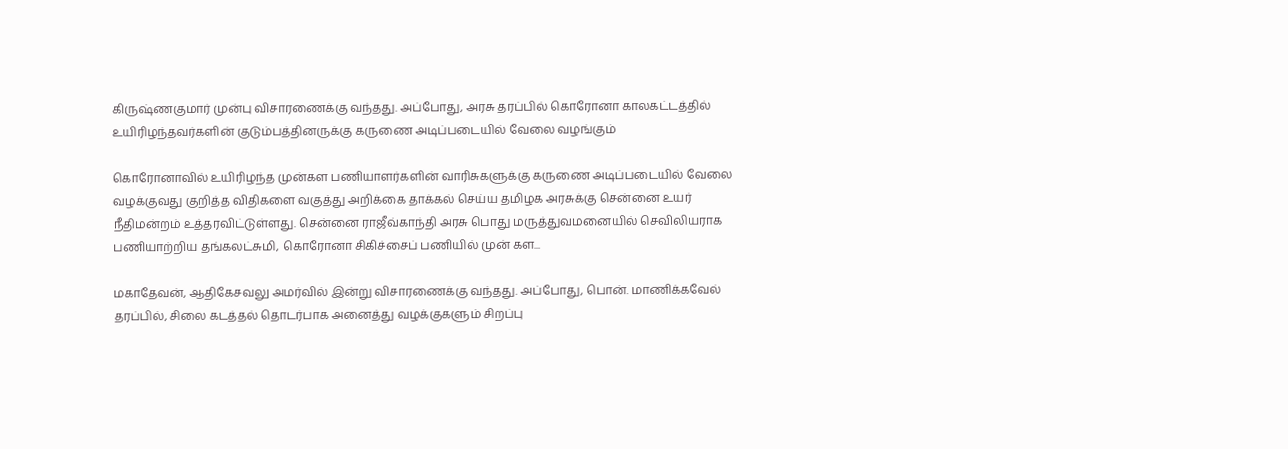கிருஷ்ணகுமார் முன்பு விசாரணைக்கு வந்தது. அப்போது, அரசு தரப்பில் கொரோனா காலகட்டத்தில் உயிரிழந்தவர்களின் குடும்பத்தினருக்கு கருணை அடிப்படையில் வேலை வழங்கும்

கொரோனாவில் உயிரிழந்த முன்கள பணியாளர்களின் வாரிசுகளுக்கு கருணை அடிப்படையில் வேலை வழக்குவது குறித்த விதிகளை வகுத்து அறிக்கை தாக்கல் செய்ய தமிழக அரசுக்கு சென்னை உயர் நீதிமன்றம் உத்தரவிட்டுள்ளது. சென்னை ராஜீவ்காந்தி அரசு பொது மருத்துவமனையில் செவிலியராக பணியாற்றிய தங்கலட்சுமி, கொரோனா சிகிச்சைப் பணியில் முன் கள...

மகாதேவன், ஆதிகேசவலு அமர்வில் இன்று விசாரணைக்கு வந்தது. அப்போது, பொன். மாணிக்கவேல் தரப்பில், சிலை கடத்தல் தொடர்பாக அனைத்து வழக்குகளும் சிறப்பு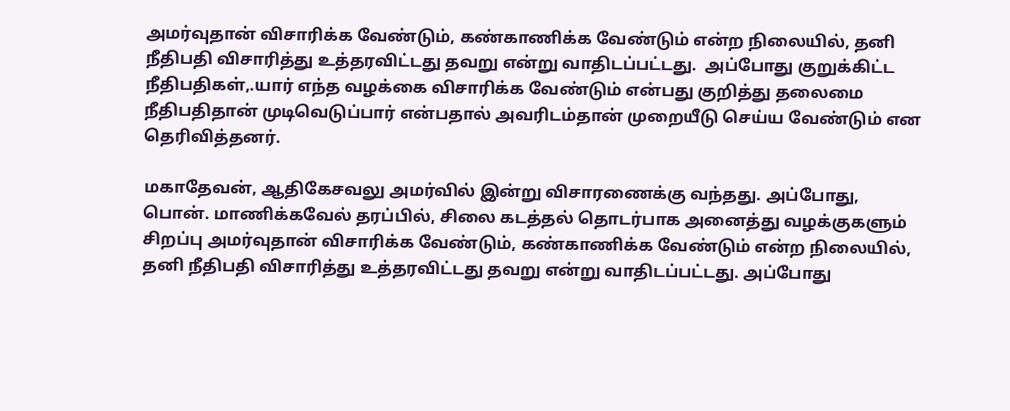அமர்வுதான் விசாரிக்க வேண்டும், கண்காணிக்க வேண்டும் என்ற நிலையில், தனி நீதிபதி விசாரித்து உத்தரவிட்டது தவறு என்று வாதிடப்பட்டது.  அப்போது குறுக்கிட்ட நீதிபதிகள்,.யார் எந்த வழக்கை விசாரிக்க வேண்டும் என்பது குறித்து தலைமை நீதிபதிதான் முடிவெடுப்பார் என்பதால் அவரிடம்தான் முறையீடு செய்ய வேண்டும் என தெரிவித்தனர்.

மகாதேவன், ஆதிகேசவலு அமர்வில் இன்று விசாரணைக்கு வந்தது. அப்போது, பொன். மாணிக்கவேல் தரப்பில், சிலை கடத்தல் தொடர்பாக அனைத்து வழக்குகளும் சிறப்பு அமர்வுதான் விசாரிக்க வேண்டும், கண்காணிக்க வேண்டும் என்ற நிலையில், தனி நீதிபதி விசாரித்து உத்தரவிட்டது தவறு என்று வாதிடப்பட்டது. அப்போது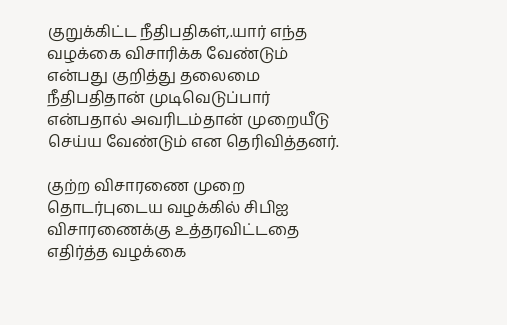குறுக்கிட்ட நீதிபதிகள்,.யார் எந்த வழக்கை விசாரிக்க வேண்டும் என்பது குறித்து தலைமை நீதிபதிதான் முடிவெடுப்பார் என்பதால் அவரிடம்தான் முறையீடு செய்ய வேண்டும் என தெரிவித்தனர்.

குற்ற விசாரணை முறை தொடர்புடைய வழக்கில் சிபிஐ விசாரணைக்கு உத்தரவிட்டதை எதிர்த்த வழக்கை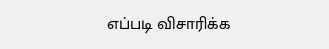எப்படி விசாரிக்க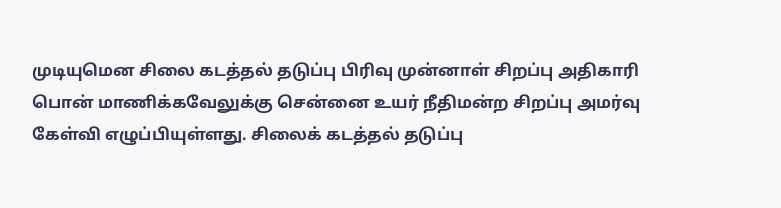முடியுமென சிலை கடத்தல் தடுப்பு பிரிவு முன்னாள் சிறப்பு அதிகாரி பொன் மாணிக்கவேலுக்கு சென்னை உயர் நீதிமன்ற சிறப்பு அமர்வு கேள்வி எழுப்பியுள்ளது. சிலைக் கடத்தல் தடுப்பு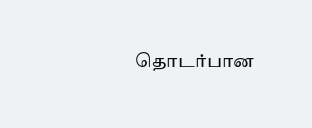தொடர்பான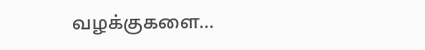வழக்குகளை...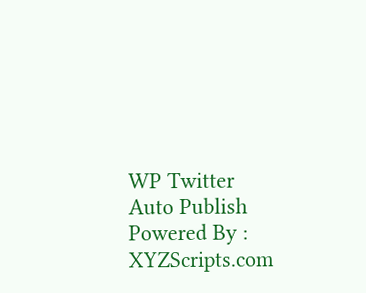WP Twitter Auto Publish Powered By : XYZScripts.com